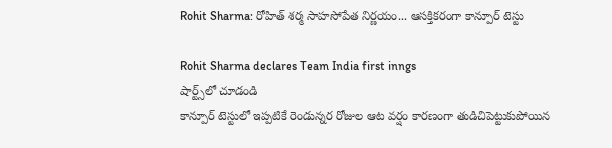Rohit Sharma: రోహిత్ శర్మ సాహసోపేత నిర్ణయం... ఆసక్తికరంగా కాన్పూర్ టెస్టు

Rohit Sharma declares Team India first inngs
షార్ట్స్‌లో చూడండి
కాన్పూర్ టెస్టులో ఇప్పటికే రెండున్నర రోజుల ఆట వర్షం కారణంగా తుడిచిపెట్టుకుపోయిన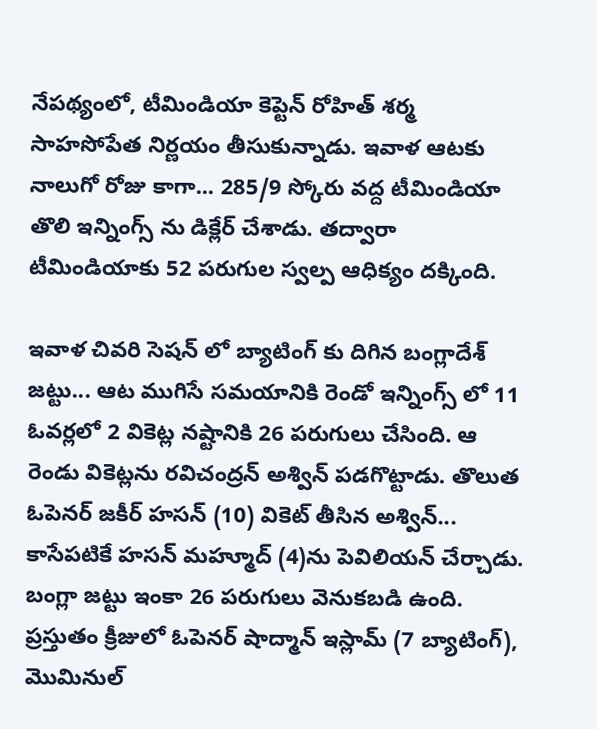నేపథ్యంలో, టీమిండియా కెప్టెన్ రోహిత్ శర్మ సాహసోపేత నిర్ణయం తీసుకున్నాడు. ఇవాళ ఆటకు నాలుగో రోజు కాగా... 285/9 స్కోరు వద్ద టీమిండియా తొలి ఇన్నింగ్స్ ను డిక్లేర్ చేశాడు. తద్వారా టీమిండియాకు 52 పరుగుల స్వల్ప ఆధిక్యం దక్కింది.

ఇవాళ చివరి సెషన్ లో బ్యాటింగ్ కు దిగిన బంగ్లాదేశ్ జట్టు... ఆట ముగిసే సమయానికి రెండో ఇన్నింగ్స్ లో 11 ఓవర్లలో 2 వికెట్ల నష్టానికి 26 పరుగులు చేసింది. ఆ రెండు వికెట్లను రవిచంద్రన్ అశ్విన్ పడగొట్టాడు. తొలుత ఓపెనర్ జకీర్ హసన్ (10) వికెట్ తీసిన అశ్విన్... కాసేపటికే హసన్ మహ్మూద్ (4)ను పెవిలియన్ చేర్చాడు. బంగ్లా జట్టు ఇంకా 26 పరుగులు వెనుకబడి ఉంది.  ప్రస్తుతం క్రీజులో ఓపెనర్ షాద్మాన్ ఇస్లామ్ (7 బ్యాటింగ్), మొమినుల్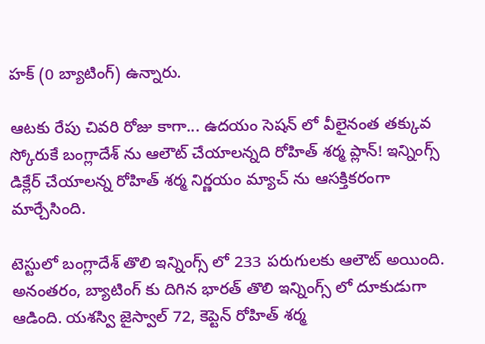హక్ (0 బ్యాటింగ్) ఉన్నారు.

ఆటకు రేపు చివరి రోజు కాగా... ఉదయం సెషన్ లో వీలైనంత తక్కువ స్కోరుకే బంగ్లాదేశ్ ను ఆలౌట్ చేయాలన్నది రోహిత్ శర్మ ప్లాన్! ఇన్నింగ్స్ డిక్లేర్ చేయాలన్న రోహిత్ శర్మ నిర్ణయం మ్యాచ్ ను ఆసక్తికరంగా మార్చేసింది.

టెస్టులో బంగ్లాదేశ్ తొలి ఇన్నింగ్స్ లో 233 పరుగులకు ఆలౌట్ అయింది. అనంతరం, బ్యాటింగ్ కు దిగిన భారత్ తొలి ఇన్నింగ్స్ లో దూకుడుగా ఆడింది. యశస్వి జైస్వాల్ 72, కెప్టెన్ రోహిత్ శర్మ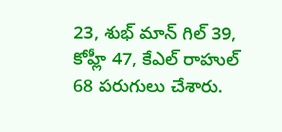23, శుభ్ మాన్ గిల్ 39, కోహ్లీ 47, కేఎల్ రాహుల్ 68 పరుగులు చేశారు.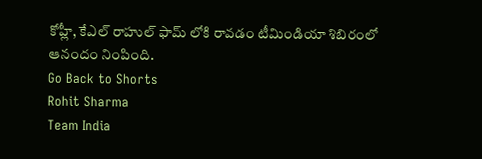కోహ్లీ, కేఎల్ రాహుల్ ఫామ్ లోకి రావడం టీమిండియా శిబిరంలో ఆనందం నింపింది.
Go Back to Shorts
Rohit Sharma
Team India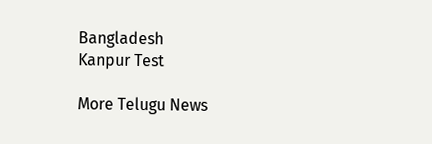Bangladesh
Kanpur Test

More Telugu News